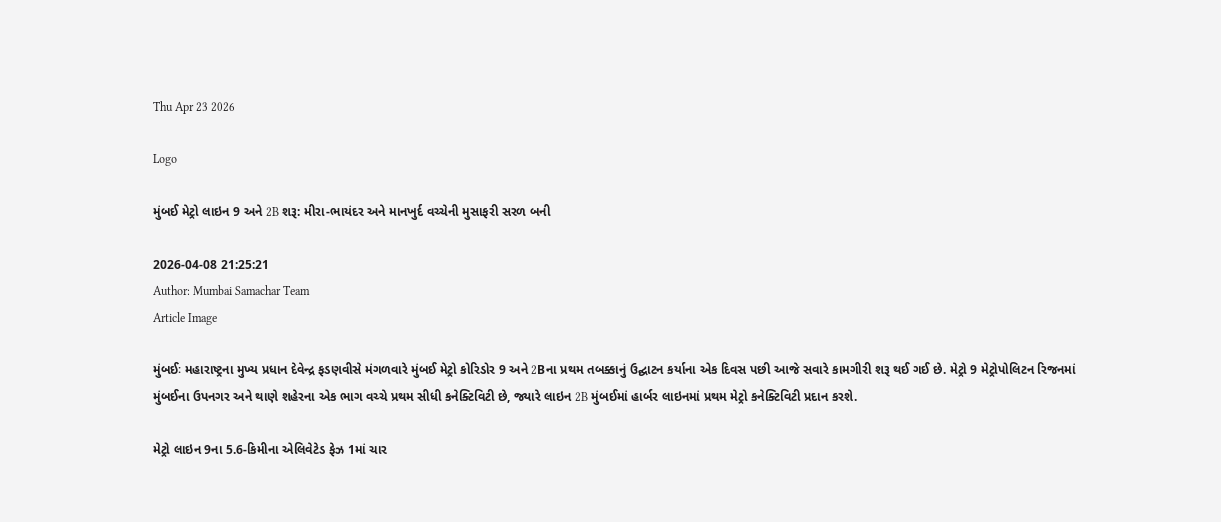Thu Apr 23 2026

Logo

મુંબઈ મેટ્રો લાઇન 9 અને 2B શરૂ: મીરા-ભાયંદર અને માનખુર્દ વચ્ચેની મુસાફરી સરળ બની

2026-04-08 21:25:21
Author: Mumbai Samachar Team
Article Image

મુંબઈઃ મહારાષ્ટ્રના મુખ્ય પ્રધાન દેવેન્દ્ર ફડણવીસે મંગળવારે મુંબઈ મેટ્રો કોરિડોર 9 અને 2Bના પ્રથમ તબક્કાનું ઉદ્ઘાટન કર્યાના એક દિવસ પછી આજે સવારે કામગીરી શરૂ થઈ ગઈ છે. મેટ્રો 9 મેટ્રોપોલિટન રિજનમાં મુંબઈના ઉપનગર અને થાણે શહેરના એક ભાગ વચ્ચે પ્રથમ સીધી કનેક્ટિવિટી છે, જ્યારે લાઇન 2B મુંબઈમાં હાર્બર લાઇનમાં પ્રથમ મેટ્રો કનેક્ટિવિટી પ્રદાન કરશે.

મેટ્રો લાઇન 9ના 5.6-કિમીના એલિવેટેડ ફેઝ 1માં ચાર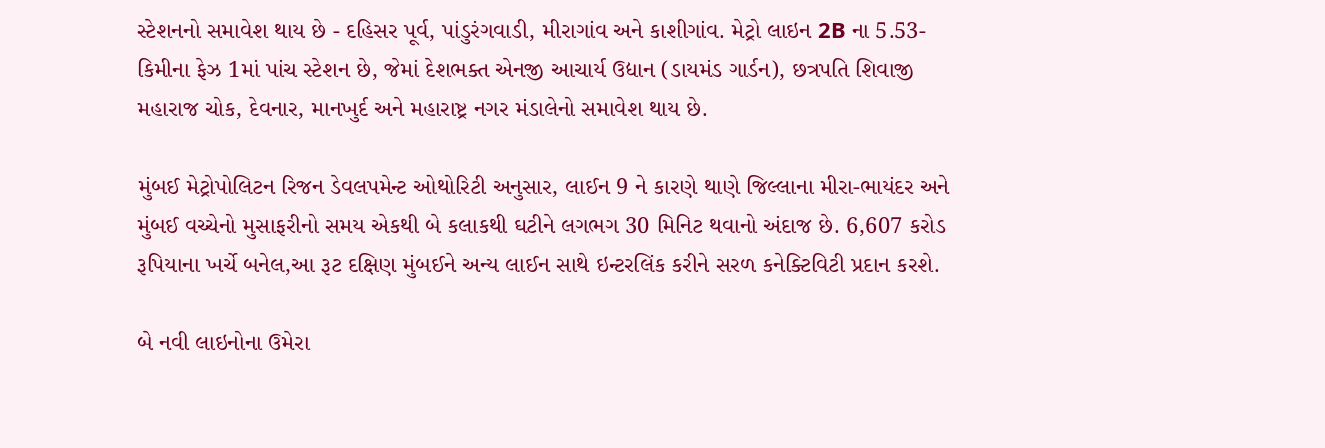સ્ટેશનનો સમાવેશ થાય છે - દહિસર પૂર્વ, પાંડુરંગવાડી, મીરાગાંવ અને કાશીગાંવ. મેટ્રો લાઇન 2B ના 5.53-કિમીના ફેઝ 1માં પાંચ સ્ટેશન છે, જેમાં દેશભક્ત એનજી આચાર્ય ઉદ્યાન (ડાયમંડ ગાર્ડન), છત્રપતિ શિવાજી મહારાજ ચોક, દેવનાર, માનખુર્દ અને મહારાષ્ટ્ર નગર મંડાલેનો સમાવેશ થાય છે.

મુંબઈ મેટ્રોપોલિટન રિજન ડેવલપમેન્ટ ઓથોરિટી અનુસાર, લાઈન 9 ને કારણે થાણે જિલ્લાના મીરા-ભાયંદર અને મુંબઈ વચ્ચેનો મુસાફરીનો સમય એકથી બે કલાકથી ઘટીને લગભગ 30 મિનિટ થવાનો અંદાજ છે. 6,607 કરોડ રૂપિયાના ખર્ચે બનેલ,આ રૂટ દક્ષિણ મુંબઈને અન્ય લાઈન સાથે ઇન્ટરલિંક કરીને સરળ કનેક્ટિવિટી પ્રદાન કરશે.

બે નવી લાઇનોના ઉમેરા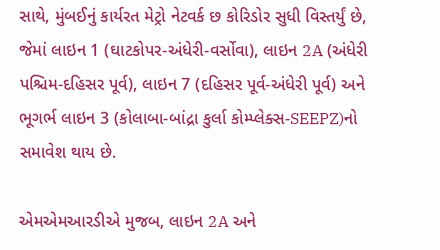સાથે, મુંબઈનું કાર્યરત મેટ્રો નેટવર્ક છ કોરિડોર સુધી વિસ્તર્યું છે, જેમાં લાઇન 1 (ઘાટકોપર-અંધેરી-વર્સોવા), લાઇન 2A (અંધેરી પશ્ચિમ-દહિસર પૂર્વ), લાઇન 7 (દહિસર પૂર્વ-અંધેરી પૂર્વ) અને ભૂગર્ભ લાઇન 3 (કોલાબા-બાંદ્રા કુર્લા કોમ્પ્લેક્સ-SEEPZ)નો સમાવેશ થાય છે.

એમએમઆરડીએ મુજબ, લાઇન 2A અને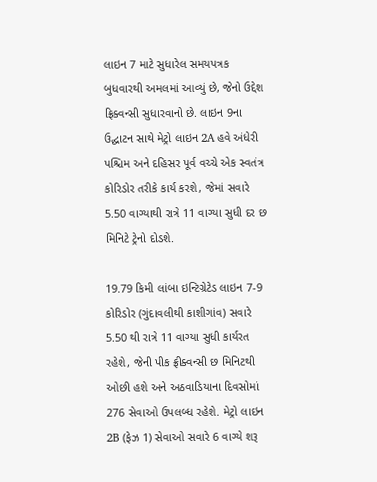લાઇન 7 માટે સુધારેલ સમયપત્રક બુધવારથી અમલમાં આવ્યું છે, જેનો ઉદ્દેશ ફ્રિક્વન્સી સુધારવાનો છે. લાઇન 9ના ઉદ્ઘાટન સાથે મેટ્રો લાઇન 2A હવે અંધેરી પશ્ચિમ અને દહિસર પૂર્વ વચ્ચે એક સ્વતંત્ર કોરિડોર તરીકે કાર્ય કરશે, જેમાં સવારે 5.50 વાગ્યાથી રાત્રે 11 વાગ્યા સુધી દર છ મિનિટે ટ્રેનો દોડશે.

19.79 કિમી લાંબા ઇન્ટિગ્રેટેડ લાઇન 7-9 કોરિડોર (ગુંદાવલીથી કાશીગાંવ) સવારે 5.50 થી રાત્રે 11 વાગ્યા સુધી કાર્યરત રહેશે, જેની પીક ફ્રીક્વન્સી છ મિનિટથી ઓછી હશે અને અઠવાડિયાના દિવસોમાં 276 સેવાઓ ઉપલબ્ધ રહેશે. મેટ્રો લાઇન 2B (ફેઝ 1) સેવાઓ સવારે 6 વાગ્યે શરૂ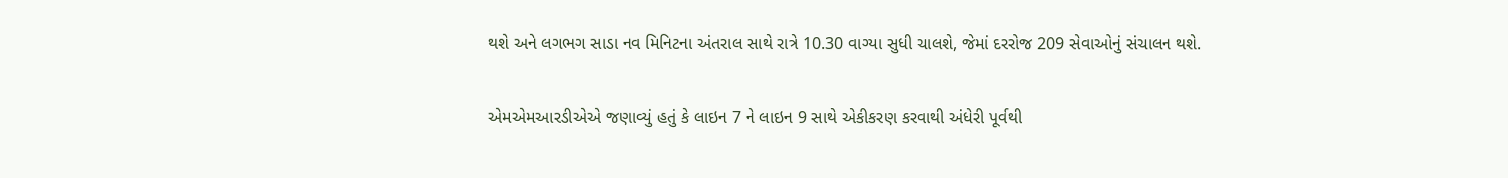થશે અને લગભગ સાડા નવ મિનિટના અંતરાલ સાથે રાત્રે 10.30 વાગ્યા સુધી ચાલશે, જેમાં દરરોજ 209 સેવાઓનું સંચાલન થશે.

એમએમઆરડીએએ જણાવ્યું હતું કે લાઇન 7 ને લાઇન 9 સાથે એકીકરણ કરવાથી અંધેરી પૂર્વથી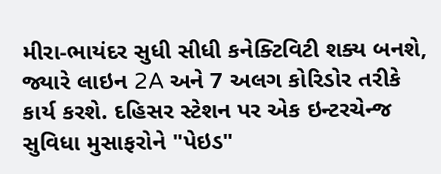મીરા-ભાયંદર સુધી સીધી કનેક્ટિવિટી શક્ય બનશે, જ્યારે લાઇન 2A અને 7 અલગ કોરિડોર તરીકે કાર્ય કરશે. દહિસર સ્ટેશન પર એક ઇન્ટરચેન્જ સુવિધા મુસાફરોને "પેઇડ"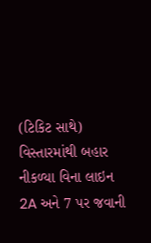(ટિકિટ સાથે) વિસ્તારમાંથી બહાર નીકળ્યા વિના લાઇન 2A અને 7 પર જવાની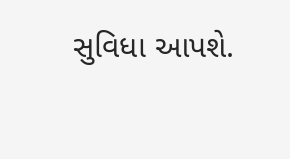સુવિધા આપશે.